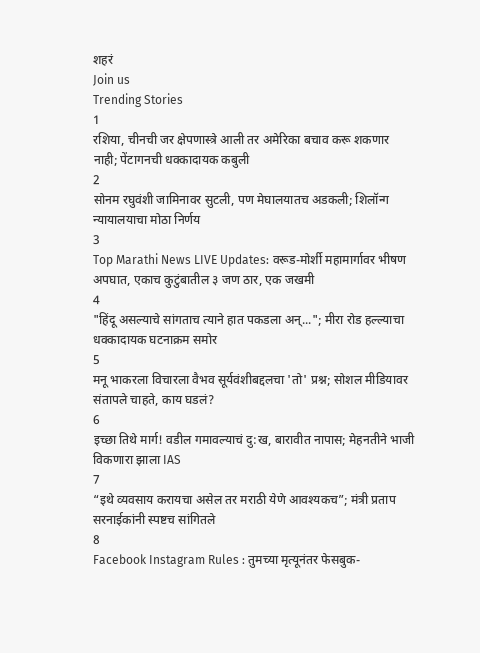शहरं
Join us
Trending Stories
1
रशिया, चीनची जर क्षेपणास्त्रे आली तर अमेरिका बचाव करू शकणार नाही; पेंटागनची धक्कादायक कबुली
2
सोनम रघुवंशी जामिनावर सुटली, पण मेघालयातच अडकली; शिलॉन्ग न्यायालयाचा मोठा निर्णय
3
Top Marathi News LIVE Updates: वरूड-मोर्शी महामार्गावर भीषण अपघात, एकाच कुटुंबातील ३ जण ठार, एक जखमी
4
"हिंदू असल्याचे सांगताच त्याने हात पकडला अन्..."; मीरा रोड हल्ल्याचा धक्कादायक घटनाक्रम समोर
5
मनू भाकरला विचारला वैभव सूर्यवंशीबद्दलचा 'तो' प्रश्न; सोशल मीडियावर संतापले चाहते, काय घडलं?
6
इच्छा तिथे मार्ग! वडील गमावल्याचं दु:ख, बारावीत नापास; मेहनतीने भाजी विकणारा झाला IAS
7
“इथे व्यवसाय करायचा असेल तर मराठी येणे आवश्यकच”; मंत्री प्रताप सरनाईकांनी स्पष्टच सांगितले
8
Facebook Instagram Rules : तुमच्या मृत्यूनंतर फेसबुक-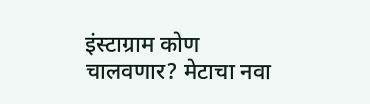इंस्टाग्राम कोण चालवणार? मेटाचा नवा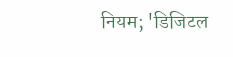नियम; 'डिजिटल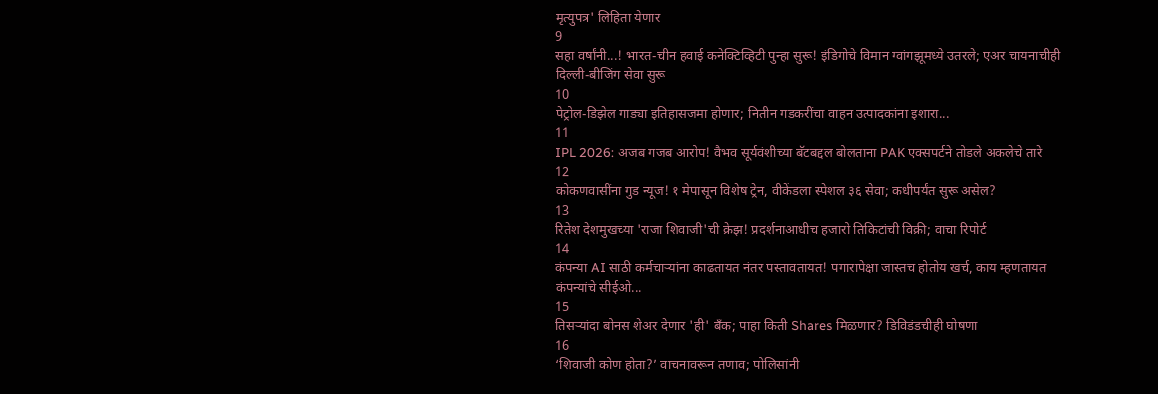मृत्युपत्र' लिहिता येणार
9
सहा वर्षांनी...! भारत-चीन हवाई कनेक्टिव्हिटी पुन्हा सुरू! इंडिगोचे विमान ग्वांगझूमध्ये उतरले; एअर चायनाचीही दिल्ली-बीजिंग सेवा सुरू
10
पेट्रोल-डिझेल गाड्या इतिहासजमा होणार; नितीन गडकरींचा वाहन उत्पादकांना इशारा...
11
IPL 2026: अजब गजब आरोप! वैभव सूर्यवंशीच्या बॅटबद्दल बोलताना PAK एक्सपर्टने तोडले अकलेचे तारे
12
कोकणवासींना गुड न्यूज! १ मेपासून विशेष ट्रेन, वीकेंडला स्पेशल ३६ सेवा; कधीपर्यंत सुरू असेल?
13
रितेश देशमुखच्या 'राजा शिवाजी'ची क्रेझ! प्रदर्शनाआधीच हजारो तिकिटांची विक्री; वाचा रिपोर्ट
14
कंपन्या AI साठी कर्मचाऱ्यांना काढतायत नंतर पस्तावतायत! पगारापेक्षा जास्तच होतोय खर्च, काय म्हणतायत कंपन्यांचे सीईओ...
15
तिसऱ्यांदा बोनस शेअर देणार 'ही' बँक; पाहा किती Shares मिळणार? डिविडंडचीही घोषणा
16
‘शिवाजी कोण होता?’ वाचनावरून तणाव; पोलिसांनी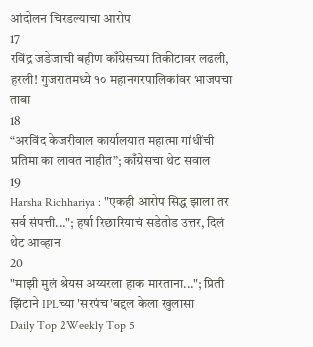आंदोलन चिरडल्याचा आरोप
17
रविंद्र जडेजाची बहीण काँग्रेसच्या तिकीटावर लढली, हरली! गुजरातमध्ये १० महानगरपालिकांवर भाजपचा ताबा
18
“अरविंद केजरीवाल कार्यालयात महात्मा गांधींची प्रतिमा का लावत नाहीत”; काँग्रेसचा थेट सवाल
19
Harsha Richhariya : "एकही आरोप सिद्ध झाला तर सर्व संपत्ती..."; हर्षा रिछारियाचं सडेतोड उत्तर, दिलं थेट आव्हान
20
"माझी मुलं श्रेयस अय्यरला हाक मारताना..."; प्रिती झिंटाने IPLच्या 'सरपंच'बद्दल केला खुलासा
Daily Top 2Weekly Top 5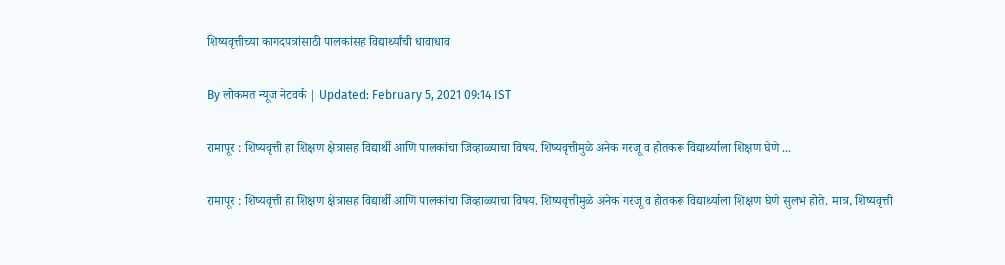शिष्यवृत्तीच्या कागदपत्रांसाठी पालकांसह विद्यार्थ्यांची धावाधाव

By लोकमत न्यूज नेटवर्क | Updated: February 5, 2021 09:14 IST

रामापूर : शिष्यवृत्ती हा शिक्षण क्षेत्रासह विद्यार्थी आणि पालकांचा जिव्हाळ्याचा विषय. शिष्यवृत्तीमुळे अनेक गरजू व होतकरू विद्यार्थ्याला शिक्षण घेणे ...

रामापूर : शिष्यवृत्ती हा शिक्षण क्षेत्रासह विद्यार्थी आणि पालकांचा जिव्हाळ्याचा विषय. शिष्यवृत्तीमुळे अनेक गरजू व होतकरू विद्यार्थ्याला शिक्षण घेणे सुलभ होते. मात्र, शिष्यवृत्ती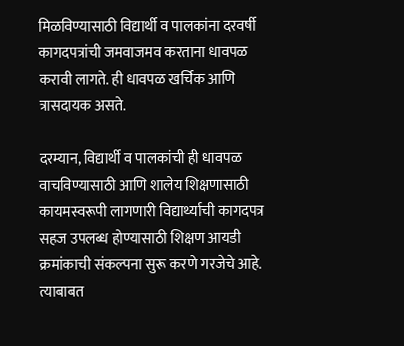मिळविण्यासाठी विद्यार्थी व पालकांना दरवर्षी कागदपत्रांची जमवाजमव करताना धावपळ करावी लागते. ही धावपळ खर्चिक आणि त्रासदायक असते.

दरम्यान, विद्यार्थी व पालकांची ही धावपळ वाचविण्यासाठी आणि शालेय शिक्षणासाठी कायमस्वरूपी लागणारी विद्यार्थ्याची कागदपत्र सहज उपलब्ध होण्यासाठी शिक्षण आयडी क्रमांकाची संकल्पना सुरू करणे गरजेचे आहे. त्याबाबत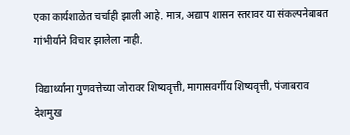एका कार्यशाळेत चर्चाही झाली आहे. मात्र, अद्याप शासन स्तरावर या संकल्पनेबाबत गांभीर्याने विचार झालेला नाही.

विद्यार्थ्यांना गुणवत्तेच्या जोरावर शिष्यवृत्ती, मागासवर्गीय शिष्यवृत्ती, पंजाबराव देशमुख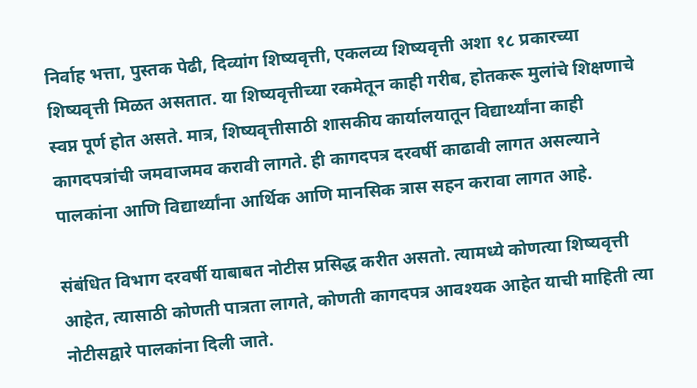निर्वाह भत्ता, पुस्तक पेढी, दिव्यांग शिष्यवृत्ती, एकलव्य शिष्यवृत्ती अशा १८ प्रकारच्या शिष्यवृत्ती मिळत असतात. या शिष्यवृत्तीच्या रकमेतून काही गरीब, होतकरू मुलांचे शिक्षणाचे स्वप्न पूर्ण होत असते. मात्र, शिष्यवृत्तीसाठी शासकीय कार्यालयातून विद्यार्थ्यांना काही कागदपत्रांची जमवाजमव करावी लागते. ही कागदपत्र दरवर्षी काढावी लागत असल्याने पालकांना आणि विद्यार्थ्यांना आर्थिक आणि मानसिक त्रास सहन करावा लागत आहे.

संबंधित विभाग दरवर्षी याबाबत नोटीस प्रसिद्ध करीत असतो. त्यामध्ये कोणत्या शिष्यवृत्ती आहेत, त्यासाठी कोणती पात्रता लागते, कोणती कागदपत्र आवश्यक आहेत याची माहिती त्या नोटीसद्वारे पालकांना दिली जाते.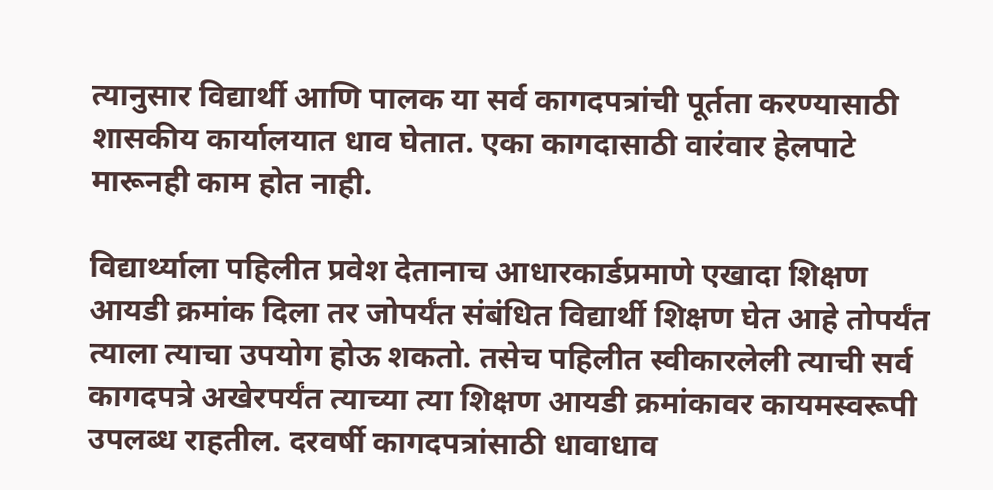त्यानुसार विद्यार्थी आणि पालक या सर्व कागदपत्रांची पूर्तता करण्यासाठी शासकीय कार्यालयात धाव घेतात. एका कागदासाठी वारंवार हेलपाटे मारूनही काम होत नाही.

विद्यार्थ्याला पहिलीत प्रवेश देतानाच आधारकार्डप्रमाणे एखादा शिक्षण आयडी क्रमांक दिला तर जोपर्यंत संबंधित विद्यार्थी शिक्षण घेत आहे तोपर्यंत त्याला त्याचा उपयोग होऊ शकतो. तसेच पहिलीत स्वीकारलेली त्याची सर्व कागदपत्रे अखेरपर्यंत त्याच्या त्या शिक्षण आयडी क्रमांकावर कायमस्वरूपी उपलब्ध राहतील. दरवर्षी कागदपत्रांसाठी धावाधाव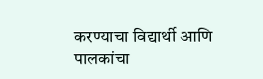करण्याचा विद्यार्थी आणि पालकांचा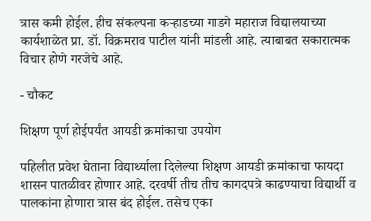त्रास कमी होईल. हीच संकल्पना कऱ्हाडच्या गाडगे महाराज विद्यालयाच्या कार्यशाळेत प्रा. डॉ. विक्रमराव पाटील यांनी मांडली आहे. त्याबाबत सकारात्मक विचार होणे गरजेचे आहे.

- चौकट

शिक्षण पूर्ण होईपर्यंत आयडी क्रमांकाचा उपयोग

पहिलीत प्रवेश घेताना विद्यार्थ्याला दिलेल्या शिक्षण आयडी क्रमांकाचा फायदा शासन पातळीवर होणार आहे. दरवर्षी तीच तीच कागदपत्रे काढण्याचा विद्यार्थी व पालकांना होणारा त्रास बंद होईल. तसेच एका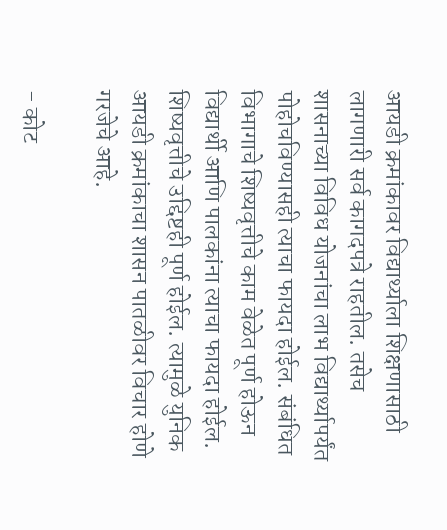आयडी क्रमांकावर विद्यार्थ्याला शिक्षणासाठी लागणारी सर्व कागदपत्रे राहतील. तसेच शासनाच्या विविध योजनांचा लाभ विद्यार्थ्यापर्यंत पोहोचविण्यासही त्याचा फायदा होईल. संबंधित विभागाचे शिष्यवृत्तीचे काम वेळेत पूर्ण होऊन विद्यार्थी आणि पालकांना त्याचा फायदा होईल. शिष्यवृत्तीचे उद्दिष्टही पूर्ण होईल. त्यामुळे युनिक आयडी क्रमांकाचा शासन पातळीवर विचार होणे गरजेचे आहे.

- कोट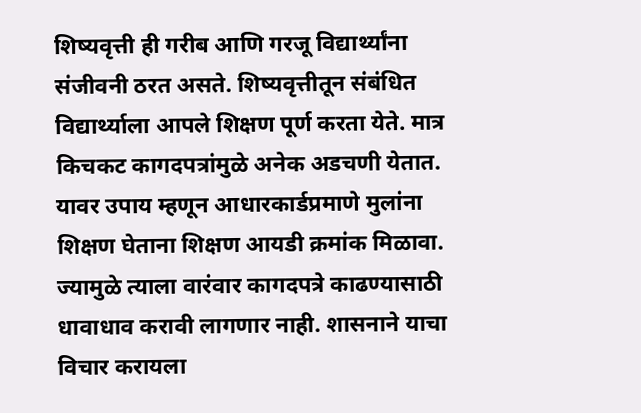शिष्यवृत्ती ही गरीब आणि गरजू विद्यार्थ्यांना संजीवनी ठरत असते. शिष्यवृत्तीतून संबंधित विद्यार्थ्याला आपले शिक्षण पूर्ण करता येते. मात्र किचकट कागदपत्रांमुळे अनेक अडचणी येतात. यावर उपाय म्हणून आधारकार्डप्रमाणे मुलांना शिक्षण घेताना शिक्षण आयडी क्रमांक मिळावा. ज्यामुळे त्याला वारंवार कागदपत्रे काढण्यासाठी धावाधाव करावी लागणार नाही. शासनाने याचा विचार करायला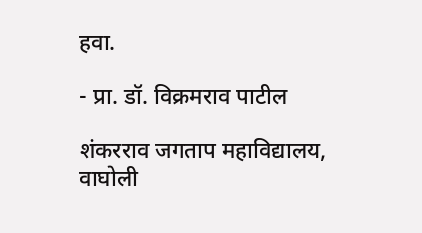हवा.

- प्रा. डॉ. विक्रमराव पाटील

शंकरराव जगताप महाविद्यालय, वाघोली